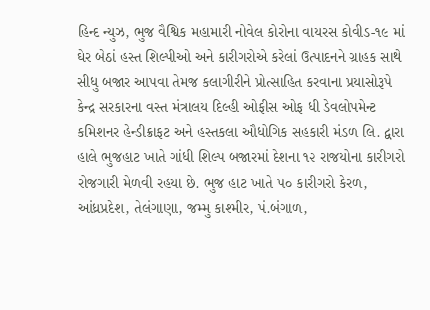હિન્દ ન્યુઝ, ભુજ વૈશ્વિક મહામારી નોવેલ કોરોના વાયરસ કોવીડ-૧૯ માં ઘેર બેઠાં હસ્ત શિલ્પીઓ અને કારીગરોએ કરેલાં ઉત્પાદનને ગ્રાહક સાથે સીધુ બજાર આપવા તેમજ કલાગીરીને પ્રોત્સાહિત કરવાના પ્રયાસોરૂપે કેન્દ્ર સરકારના વસ્ત મંત્રાલય દિલ્હી ઓફીસ ઓફ ધી ડેવલોપમેન્ટ કમિશનર હેન્ડીક્રાફટ અને હસ્તકલા ઔધોગિક સહકારી મંડળ લિ. દ્વારા હાલે ભુજહાટ ખાતે ગાંધી શિલ્પ બજારમાં દેશના ૧૨ રાજયોના કારીગરો રોજગારી મેળવી રહયા છે. ભુજ હાટ ખાતે ૫૦ કારીગરો કેરળ, આંધ્રપ્રદેશ, તેલંગાણા, જમ્મુ કાશ્મીર, પં.બંગાળ,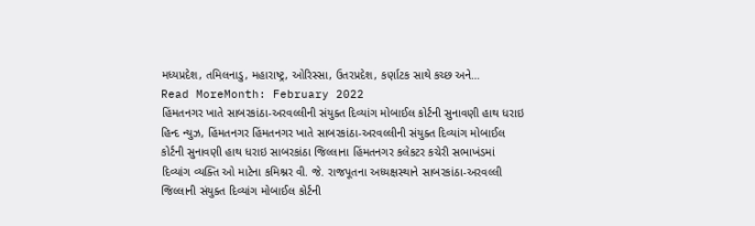મધ્યપ્રદેશ, તમિલનાડુ, મહારાષ્ટ્ર, ઓરિસ્સા, ઉતરપ્રદેશ, કર્ણાટક સાથે કચ્છ અને…
Read MoreMonth: February 2022
હિંમતનગર ખાતે સાબરકાંઠા-અરવલ્લીની સંયુક્ત દિવ્યાંગ મોબાઈલ કોર્ટની સુનાવણી હાથ ધરાઇ
હિન્દ ન્યુઝ, હિંમતનગર હિંમતનગર ખાતે સાબરકાંઠા-અરવલ્લીની સંયુક્ત દિવ્યાંગ મોબાઈલ કોર્ટની સુનાવણી હાથ ધરાઇ સાબરકાંઠા જિલ્લાના હિંમતનગર કલેકટર કચેરી સભાખંડમાં દિવ્યાંગ વ્યક્તિ ઓ માટેના કમિશ્નર વી. જે. રાજપૂતના અધ્યક્ષસ્થાને સાબરકાંઠા-અરવલ્લી જિલ્લાની સંયુક્ત દિવ્યાંગ મોબાઈલ કોર્ટની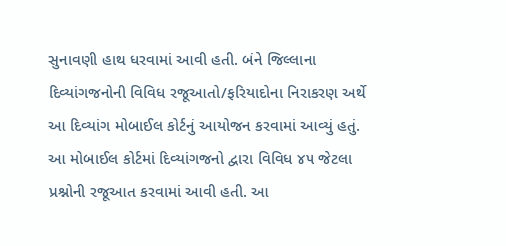સુનાવણી હાથ ધરવામાં આવી હતી. બંને જિલ્લાના દિવ્યાંગજનોની વિવિધ રજૂઆતો/ફરિયાદોના નિરાકરણ અર્થે આ દિવ્યાંગ મોબાઈલ કોર્ટનું આયોજન કરવામાં આવ્યું હતું. આ મોબાઈલ કોર્ટમાં દિવ્યાંગજનો દ્વારા વિવિધ ૪૫ જેટલા પ્રશ્નોની રજૂઆત કરવામાં આવી હતી. આ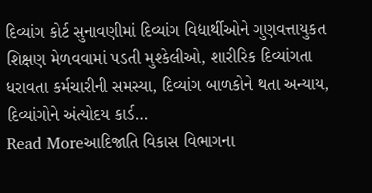દિવ્યાંગ કોર્ટ સુનાવણીમાં દિવ્યાંગ વિદ્યાર્થીઓને ગુણવત્તાયુકત શિક્ષણ મેળવવામાં પડતી મુશ્કેલીઓ, શારીરિક દિવ્યાંગતા ધરાવતા કર્મચારીની સમસ્યા, દિવ્યાંગ બાળકોને થતા અન્યાય, દિવ્યાંગોને અંત્યોદય કાર્ડ…
Read Moreઆદિજાતિ વિકાસ વિભાગના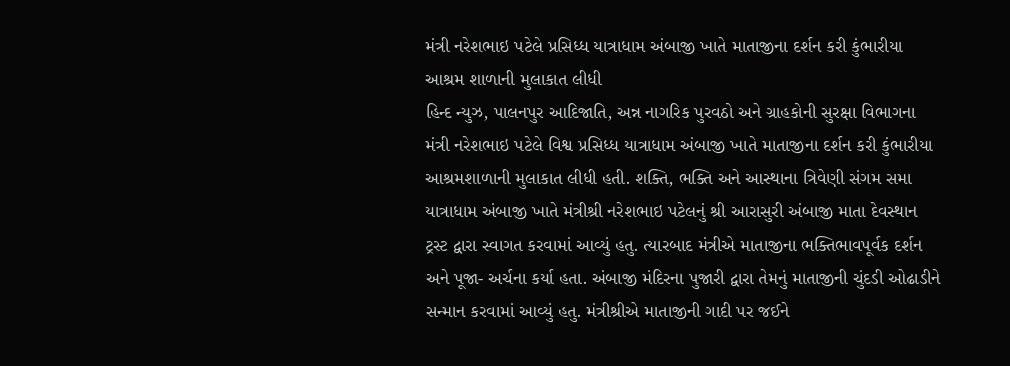મંત્રી નરેશભાઇ પટેલે પ્રસિધ્ધ યાત્રાધામ અંબાજી ખાતે માતાજીના દર્શન કરી કુંભારીયા આશ્રમ શાળાની મુલાકાત લીધી
હિન્દ ન્યુઝ, પાલનપુર આદિજાતિ, અન્ન નાગરિક પુરવઠો અને ગ્રાહકોની સુરક્ષા વિભાગના મંત્રી નરેશભાઇ પટેલે વિશ્વ પ્રસિધ્ધ યાત્રાધામ અંબાજી ખાતે માતાજીના દર્શન કરી કુંભારીયા આશ્રમશાળાની મુલાકાત લીધી હતી. શક્તિ, ભક્તિ અને આસ્થાના ત્રિવેણી સંગમ સમા યાત્રાધામ અંબાજી ખાતે મંત્રીશ્રી નરેશભાઇ પટેલનું શ્રી આરાસુરી અંબાજી માતા દેવસ્થાન ટ્રસ્ટ દ્વારા સ્વાગત કરવામાં આવ્યું હતુ. ત્યારબાદ મંત્રીએ માતાજીના ભક્તિભાવપૂર્વક દર્શન અને પૂજા- અર્ચના કર્યા હતા. અંબાજી મંદિરના પુજારી દ્વારા તેમનું માતાજીની ચુંદડી ઓઢાડીને સન્માન કરવામાં આવ્યું હતુ. મંત્રીશ્રીએ માતાજીની ગાદી પર જઈને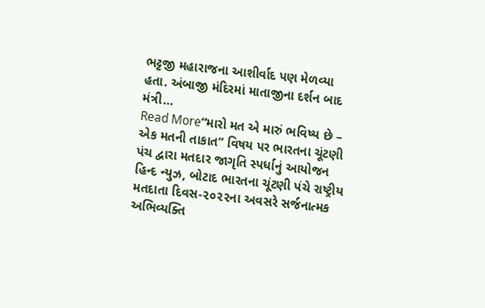ભટ્ટજી મહારાજના આશીર્વાદ પણ મેળવ્યા હતા. અંબાજી મંદિરમાં માતાજીના દર્શન બાદ મંત્રી…
Read More“મારો મત એ મારું ભવિષ્ય છે – એક મતની તાકાત” વિષય પર ભારતના ચૂંટણી પંચ દ્વારા મતદાર જાગૃતિ સ્પર્ધાનું આયોજન
હિન્દ ન્યુઝ, બોટાદ ભારતના ચૂંટણી પંચે રાષ્ટ્રીય મતદાતા દિવસ-૨૦૨૨ના અવસરે સર્જનાત્મક અભિવ્યક્તિ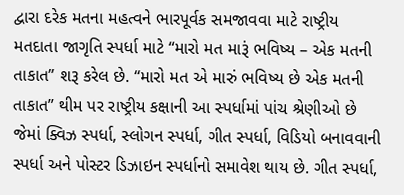દ્વારા દરેક મતના મહત્વને ભારપૂર્વક સમજાવવા માટે રાષ્ટ્રીય મતદાતા જાગૃતિ સ્પર્ધા માટે “મારો મત મારૂં ભવિષ્ય – એક મતની તાકાત” શરૂ કરેલ છે. “મારો મત એ મારું ભવિષ્ય છે એક મતની તાકાત” થીમ પર રાષ્ટ્રીય કક્ષાની આ સ્પર્ધામાં પાંચ શ્રેણીઓ છે જેમાં ક્વિઝ સ્પર્ધા, સ્લોગન સ્પર્ધા, ગીત સ્પર્ધા, વિડિયો બનાવવાની સ્પર્ધા અને પોસ્ટર ડિઝાઇન સ્પર્ધાનો સમાવેશ થાય છે. ગીત સ્પર્ધા,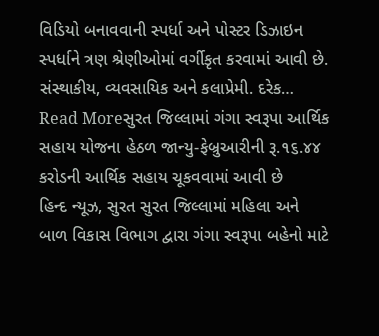વિડિયો બનાવવાની સ્પર્ધા અને પોસ્ટર ડિઝાઇન સ્પર્ધાને ત્રણ શ્રેણીઓમાં વર્ગીકૃત કરવામાં આવી છે. સંસ્થાકીય, વ્યવસાયિક અને કલાપ્રેમી. દરેક…
Read Moreસુરત જિલ્લામાં ગંગા સ્વરૂપા આર્થિક સહાય યોજના હેઠળ જાન્યુ-ફેબ્રુઆરીની રૂ.૧૬.૪૪ કરોડની આર્થિક સહાય ચૂકવવામાં આવી છે
હિન્દ ન્યૂઝ, સુરત સુરત જિલ્લામાં મહિલા અને બાળ વિકાસ વિભાગ દ્વારા ગંગા સ્વરૂપા બહેનો માટે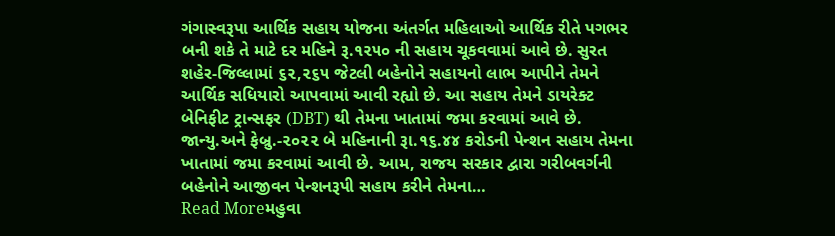ગંગાસ્વરૂપા આર્થિક સહાય યોજના અંતર્ગત મહિલાઓ આર્થિક રીતે પગભર બની શકે તે માટે દર મહિને રૂ.૧૨૫૦ ની સહાય ચૂકવવામાં આવે છે. સુરત શહેર-જિલ્લામાં ૬૨,૨૬૫ જેટલી બહેનોને સહાયનો લાભ આપીને તેમને આર્થિક સધિયારો આપવામાં આવી રહ્યો છે. આ સહાય તેમને ડાયરેક્ટ બેનિફીટ ટ્રાન્સફર (DBT) થી તેમના ખાતામાં જમા કરવામાં આવે છે. જાન્યુ.અને ફેબ્રુ.-૨૦૨૨ બે મહિનાની રૂા.૧૬.૪૪ કરોડની પેન્શન સહાય તેમના ખાતામાં જમા કરવામાં આવી છે. આમ, રાજય સરકાર દ્વારા ગરીબવર્ગની બહેનોને આજીવન પેન્શનરૂપી સહાય કરીને તેમના…
Read Moreમહુવા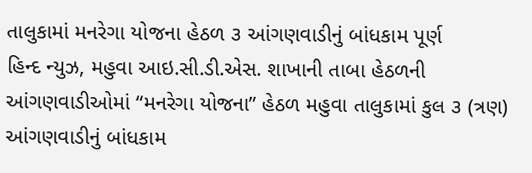તાલુકામાં મનરેગા યોજના હેઠળ ૩ આંગણવાડીનું બાંધકામ પૂર્ણ
હિન્દ ન્યુઝ, મહુવા આઇ.સી.ડી.એસ. શાખાની તાબા હેઠળની આંગણવાડીઓમાં “મનરેગા યોજના” હેઠળ મહુવા તાલુકામાં કુલ ૩ (ત્રણ) આંગણવાડીનું બાંધકામ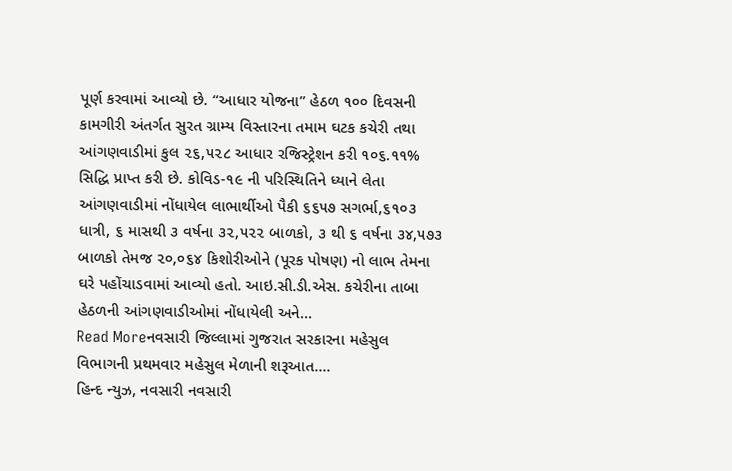પૂર્ણ કરવામાં આવ્યો છે. “આધાર યોજના” હેઠળ ૧૦૦ દિવસની કામગીરી અંતર્ગત સુરત ગ્રામ્ય વિસ્તારના તમામ ઘટક કચેરી તથા આંગણવાડીમાં કુલ ૨૬,૫૨૮ આધાર રજિસ્ટ્રેશન કરી ૧૦૬.૧૧% સિદ્ધિ પ્રાપ્ત કરી છે. કોવિડ-૧૯ ની પરિસ્થિતિને ધ્યાને લેતા આંગણવાડીમાં નોંધાયેલ લાભાર્થીઓ પૈકી ૬૬૫૭ સગર્ભા,૬૧૦૩ ધાત્રી, ૬ માસથી ૩ વર્ષના ૩૨,૫૨૨ બાળકો, ૩ થી ૬ વર્ષના ૩૪,૫૭૩ બાળકો તેમજ ૨૦,૦૬૪ કિશોરીઓને (પૂરક પોષણ) નો લાભ તેમના ઘરે પહોંચાડવામાં આવ્યો હતો. આઇ.સી.ડી.એસ. કચેરીના તાબા હેઠળની આંગણવાડીઓમાં નોંધાયેલી અને…
Read Moreનવસારી જિલ્લામાં ગુજરાત સરકારના મહેસુલ વિભાગની પ્રથમવાર મહેસુલ મેળાની શરૂઆત….
હિન્દ ન્યુઝ, નવસારી નવસારી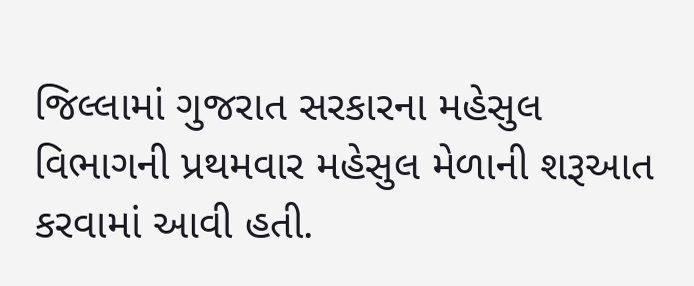જિલ્લામાં ગુજરાત સરકારના મહેસુલ વિભાગની પ્રથમવાર મહેસુલ મેળાની શરૂઆત કરવામાં આવી હતી.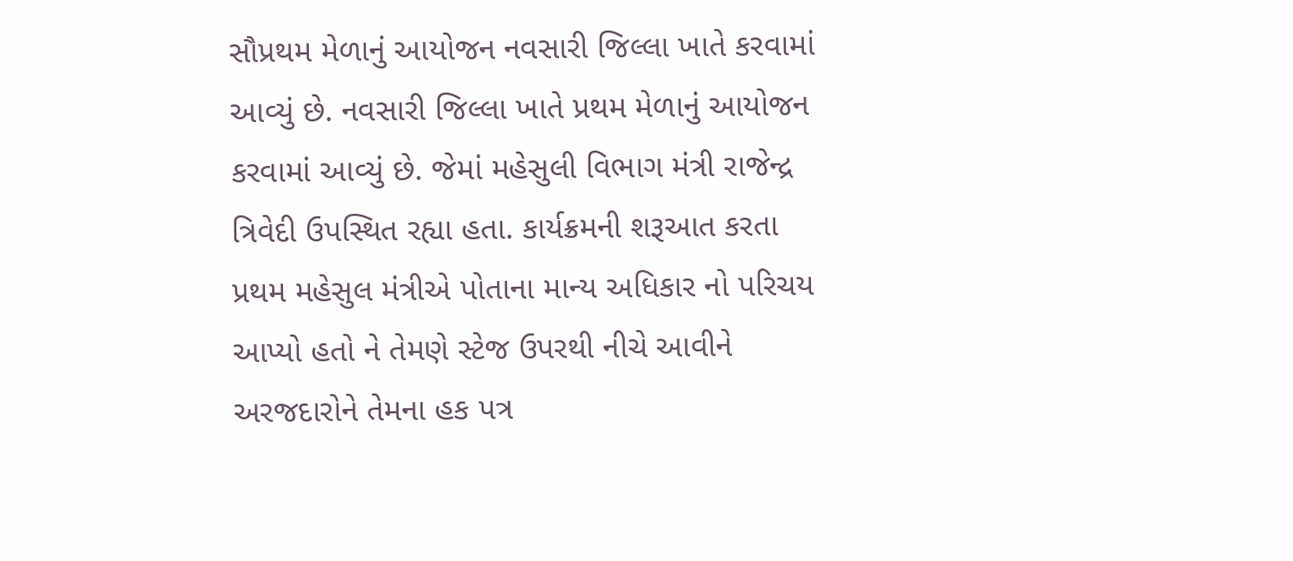સૌપ્રથમ મેળાનું આયોજન નવસારી જિલ્લા ખાતે કરવામાં આવ્યું છે. નવસારી જિલ્લા ખાતે પ્રથમ મેળાનું આયોજન કરવામાં આવ્યું છે. જેમાં મહેસુલી વિભાગ મંત્રી રાજેન્દ્ર ત્રિવેદી ઉપસ્થિત રહ્યા હતા. કાર્યક્રમની શરૂઆત કરતા પ્રથમ મહેસુલ મંત્રીએ પોતાના માન્ય અધિકાર નો પરિચય આપ્યો હતો ને તેમણે સ્ટેજ ઉપરથી નીચે આવીને અરજદારોને તેમના હક પત્ર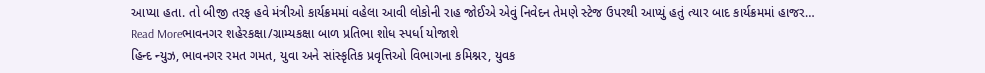આપ્યા હતા. તો બીજી તરફ હવે મંત્રીઓ કાર્યક્રમમાં વહેલા આવી લોકોની રાહ જોઈએ એવું નિવેદન તેમણે સ્ટેજ ઉપરથી આપ્યું હતું ત્યાર બાદ કાર્યક્રમમાં હાજર…
Read Moreભાવનગર શહેરકક્ષા/ગ્રામ્યકક્ષા બાળ પ્રતિભા શોધ સ્પર્ધા યોજાશે
હિન્દ ન્યુઝ, ભાવનગર રમત ગમત, યુવા અને સાંસ્કૃતિક પ્રવૃત્તિઓ વિભાગના કમિશ્નર, યુવક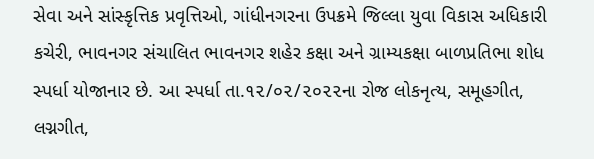સેવા અને સાંસ્કૃત્તિક પ્રવૃત્તિઓ, ગાંધીનગરના ઉપક્રમે જિલ્લા યુવા વિકાસ અધિકારી કચેરી, ભાવનગર સંચાલિત ભાવનગર શહેર કક્ષા અને ગ્રામ્યકક્ષા બાળપ્રતિભા શોધ સ્પર્ધા યોજાનાર છે. આ સ્પર્ધા તા.૧૨/૦૨/૨૦૨૨ના રોજ લોકનૃત્ય, સમૂહગીત, લગ્નગીત,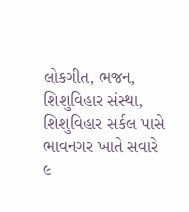લોકગીત, ભજન, શિશુવિહાર સંસ્થા, શિશુવિહાર સર્કલ પાસે ભાવનગર ખાતે સવારે ૯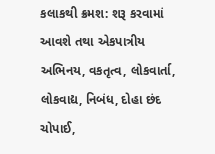કલાકથી ક્રમશ: શરૂ કરવામાં આવશે તથા એકપાત્રીય અભિનય, વકતૃત્વ, લોકવાર્તા, લોકવાદ્ય, નિબંધ, દોહા છંદ ચોપાઈ,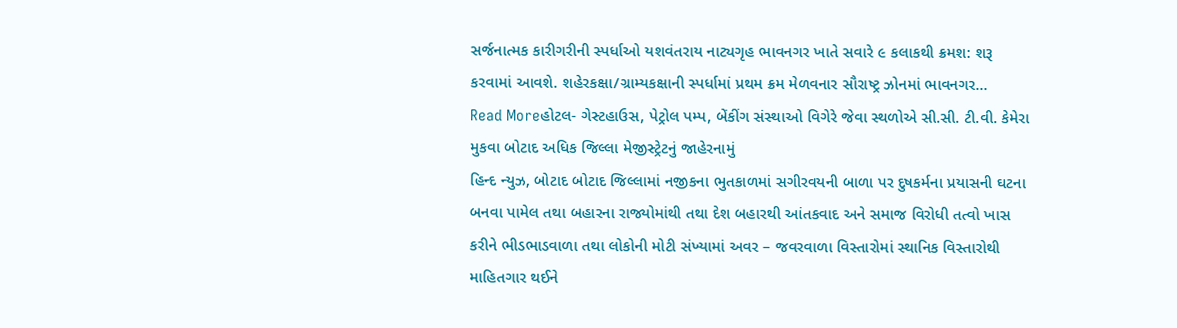સર્જનાત્મક કારીગરીની સ્પર્ધાઓ યશવંતરાય નાટ્યગૃહ ભાવનગર ખાતે સવારે ૯ કલાકથી ક્રમશ: શરૂ કરવામાં આવશે. શહેરકક્ષા/ગ્રામ્યકક્ષાની સ્પર્ધામાં પ્રથમ ક્રમ મેળવનાર સૌરાષ્ટ્ર ઝોનમાં ભાવનગર…
Read Moreહોટલ- ગેસ્ટહાઉસ, પેટ્રોલ પમ્પ, બેંકીંગ સંસ્થાઓ વિગેરે જેવા સ્થળોએ સી.સી. ટી.વી. કેમેરા મુકવા બોટાદ અધિક જિલ્લા મેજીસ્ટ્રેટનું જાહેરનામું
હિન્દ ન્યુઝ, બોટાદ બોટાદ જિલ્લામાં નજીકના ભુતકાળમાં સગીરવયની બાળા પર દુષકર્મના પ્રયાસની ઘટના બનવા પામેલ તથા બહારના રાજ્યોમાંથી તથા દેશ બહારથી આંતકવાદ અને સમાજ વિરોધી તત્વો ખાસ કરીને ભીડભાડવાળા તથા લોકોની મોટી સંખ્યામાં અવર – જવરવાળા વિસ્તારોમાં સ્થાનિક વિસ્તારોથી માહિતગાર થઈને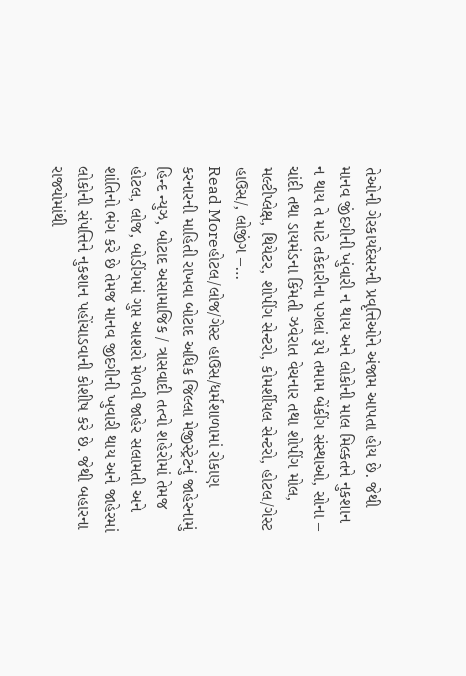તેઓની ગેરકાયદેસરની પ્રવૃત્તિઓને અંજામ આપતા હોય છે. જેથી માનવ જીંદગીની ખુંવારી ન થાય અને લોકોની માલ મિલ્કતને નુકશાન ન થાય તે માટે તકેદારીના પગલાં રૂપે તમામ બેંકીંગ સંસ્થાઓ, સોના – ચાંદી તથા ડાયમંડના કિંમતી ઝવેરાત વેચનાર તથા શોપીંગ મોલ, મલ્ટીપ્લેક્ષ, થિયેટર, શોપીંગ સેન્ટરો, કોમર્શીયલ સેન્ટરો, હોટલ/ગેસ્ટ હાઉસ/, લોજીંગ –…
Read Moreહોટલ/લોજ/ગેસ્ટ હાઉસ/ધર્મશાળામાં રોકાણ કરનારની માહિતી રાખવા બોટાદ અધિક જિલ્લા મેજીસ્ટ્રેટનું જાહેરનામું
હિન્દ ન્યુઝ, બોટાદ અસામાજિક / ત્રાસવાદી તત્વો શહેરોમાં તેમજ હોટલ, લોજ, બોડીંગમાં ગુપ્ત આશરો મેળવી જાહેર સલામતી અને શાંતિનો ભંગ કરે છે તેમજ માનવ જીદગીની ખુવારી થાય અને જાહેરમાં લોકોની સંપત્તિને નુકશાન પહોંચાડવાની કોશીષ કરે છે. જેથી બહારના રાજ્યોમાંથી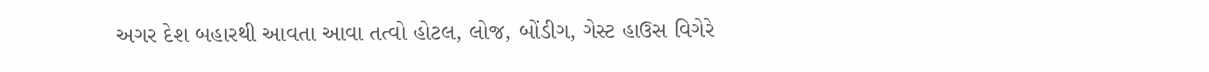અગર દેશ બહારથી આવતા આવા તત્વો હોટલ, લોજ, બોંડીગ, ગેસ્ટ હાઉસ વિગેરે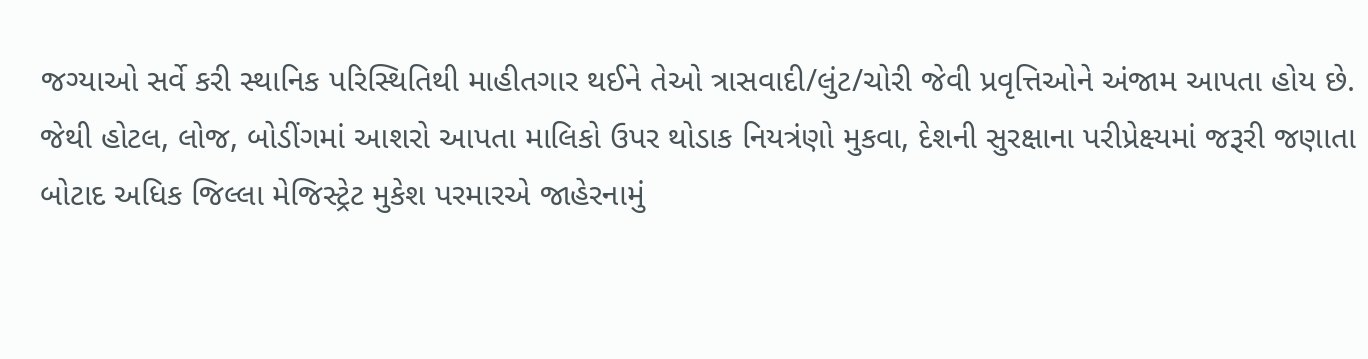જગ્યાઓ સર્વે કરી સ્થાનિક પરિસ્થિતિથી માહીતગાર થઈને તેઓ ત્રાસવાદી/લુંટ/ચોરી જેવી પ્રવૃત્તિઓને અંજામ આપતા હોય છે. જેથી હોટલ, લોજ, બોડીંગમાં આશરો આપતા માલિકો ઉપર થોડાક નિયત્રંણો મુકવા, દેશની સુરક્ષાના પરીપ્રેક્ષ્યમાં જરૂરી જણાતા બોટાદ અધિક જિલ્લા મેજિસ્ટ્રેટ મુકેશ પરમારએ જાહેરનામું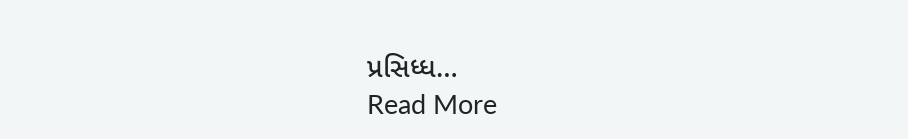પ્રસિધ્ધ…
Read More